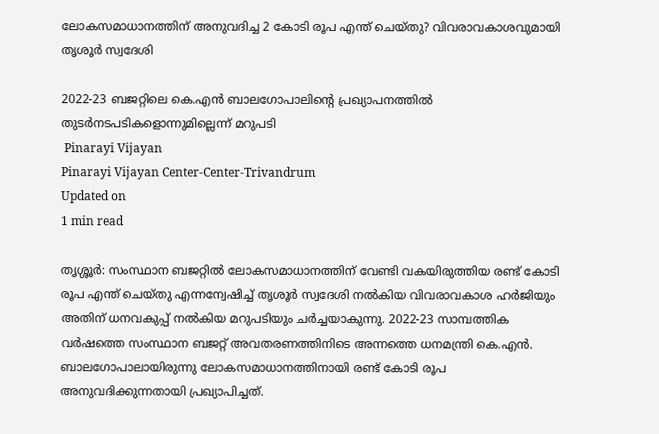ലോകസമാധാനത്തിന് അനുവദിച്ച 2 കോടി രൂപ എന്ത് ചെയ്തു? വിവരാവകാശവുമായി തൃശൂർ സ്വദേശി

2022-23 ബജറ്റിലെ കെ.എൻ ബാലഗോപാലിന്റെ പ്രഖ്യാപനത്തിൽ തുടർനടപടികളൊന്നുമില്ലെന്ന് മറുപടി
 Pinarayi Vijayan
Pinarayi Vijayan Center-Center-Trivandrum
Updated on
1 min read

തൃശ്ശൂർ: സംസ്ഥാന ബജറ്റിൽ ലോകസമാധാനത്തിന് വേണ്ടി വകയിരുത്തിയ രണ്ട് കോടി രൂപ എന്ത് ചെയ്തു എന്നന്വേഷിച്ച് തൃശൂർ സ്വദേശി നൽകിയ വിവരാവകാശ ഹർജിയും അതിന് ധനവകുപ്പ് നൽകിയ മറുപടിയും ചർച്ചയാകുന്നു. 2022-23 സാമ്പത്തിക വർഷത്തെ സംസ്ഥാന ബജറ്റ് അവതരണത്തിനിടെ അന്നത്തെ ധനമന്ത്രി കെ.എൻ. ബാലഗോപാലായിരുന്നു ലോകസമാധാനത്തിനായി രണ്ട് കോടി രൂപ അനുവദിക്കുന്നതായി പ്രഖ്യാപിച്ചത്.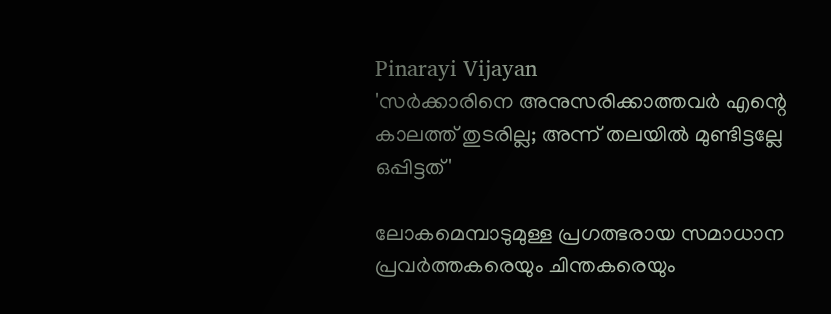Pinarayi Vijayan
'സര്‍ക്കാരിനെ അനുസരിക്കാത്തവര്‍ എന്റെ കാലത്ത് തുടരില്ല; അന്ന് തലയില്‍ മുണ്ടിട്ടല്ലേ ഒപ്പിട്ടത്'

ലോകമെമ്പാടുമുള്ള പ്രഗത്ഭരായ സമാധാന പ്രവർത്തകരെയും ചിന്തകരെയും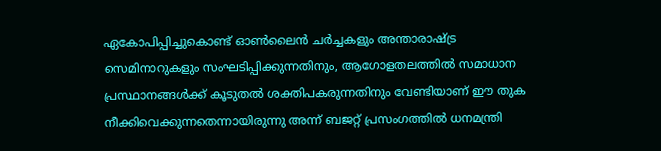ഏകോപിപ്പിച്ചുകൊണ്ട് ഓൺലൈൻ ചർച്ചകളും അന്താരാഷ്ട്ര സെമിനാറുകളും സംഘടിപ്പിക്കുന്നതിനും, ആഗോളതലത്തിൽ സമാധാന പ്രസ്ഥാനങ്ങൾക്ക് കൂടുതൽ ശക്തിപകരുന്നതിനും വേണ്ടിയാണ് ഈ തുക നീക്കിവെക്കുന്നതെന്നായിരുന്നു അന്ന് ബജറ്റ് പ്രസംഗത്തിൽ ധനമന്ത്രി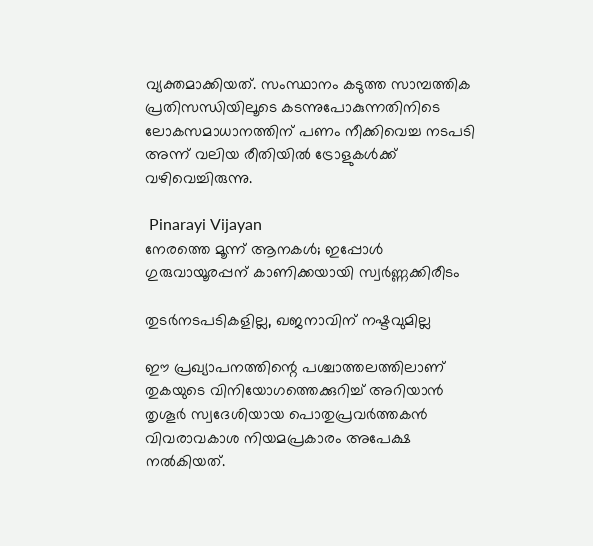വ്യക്തമാക്കിയത്. സംസ്ഥാനം കടുത്ത സാമ്പത്തിക പ്രതിസന്ധിയിലൂടെ കടന്നുപോകുന്നതിനിടെ ലോകസമാധാനത്തിന് പണം നീക്കിവെച്ച നടപടി അന്ന് വലിയ രീതിയിൽ ട്രോളുകൾക്ക് വഴിവെച്ചിരുന്നു.

 Pinarayi Vijayan
നേരത്തെ മൂന്ന് ആനകള്‍; ഇപ്പോള്‍ ഗുരുവായൂരപ്പന് കാണിക്കയായി സ്വര്‍ണ്ണക്കിരീടം

തുടർനടപടികളില്ല, ഖജനാവിന് നഷ്ടവുമില്ല

ഈ പ്രഖ്യാപനത്തിന്റെ പശ്ചാത്തലത്തിലാണ് തുകയുടെ വിനിയോഗത്തെക്കുറിച്ച് അറിയാൻ തൃശൂർ സ്വദേശിയായ പൊതുപ്രവർത്തകൻ വിവരാവകാശ നിയമപ്രകാരം അപേക്ഷ നൽകിയത്.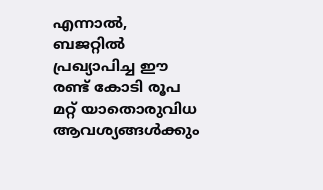എന്നാൽ, ബജറ്റിൽ പ്രഖ്യാപിച്ച ഈ രണ്ട് കോടി രൂപ മറ്റ് യാതൊരുവിധ ആവശ്യങ്ങൾക്കും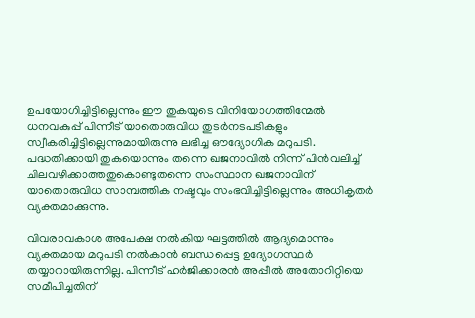ഉപയോഗിച്ചിട്ടില്ലെന്നും ഈ തുകയുടെ വിനിയോഗത്തിന്മേൽ ധനവകുപ്പ് പിന്നീട് യാതൊരുവിധ തുടർനടപടികളും സ്വീകരിച്ചിട്ടില്ലെന്നുമായിരുന്നു ലഭിച്ച ഔദ്യോഗിക മറുപടി. പദ്ധതിക്കായി തുകയൊന്നും തന്നെ ഖജനാവിൽ നിന്ന് പിൻവലിച്ച് ചിലവഴിക്കാത്തതുകൊണ്ടുതന്നെ സംസ്ഥാന ഖജനാവിന് യാതൊരുവിധ സാമ്പത്തിക നഷ്ടവും സംഭവിച്ചിട്ടില്ലെന്നും അധികൃതർ വ്യക്തമാക്കുന്നു.

വിവരാവകാശ അപേക്ഷ നൽകിയ ഘട്ടത്തിൽ ആദ്യമൊന്നും വ്യക്തമായ മറുപടി നൽകാൻ ബന്ധപ്പെട്ട ഉദ്യോഗസ്ഥർ തയ്യാറായിരുന്നില്ല. പിന്നീട് ഹർജിക്കാരൻ അപ്പീൽ അതോറിറ്റിയെ സമീപിച്ചതിന്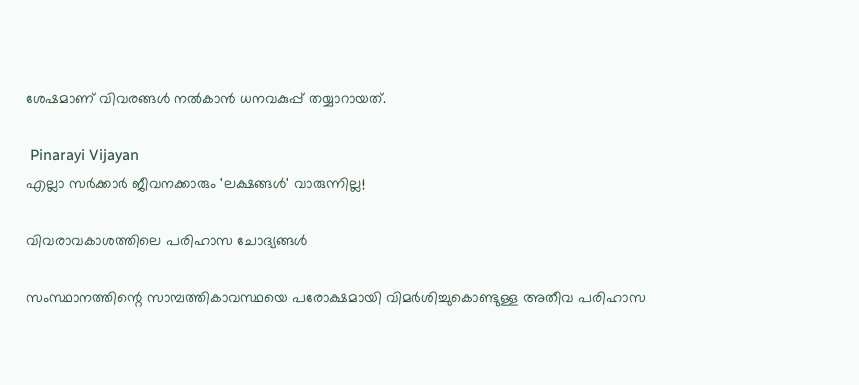ശേഷമാണ് വിവരങ്ങൾ നൽകാൻ ധനവകുപ്പ് തയ്യാറായത്.

 Pinarayi Vijayan
എല്ലാ സർക്കാർ ജീവനക്കാരും 'ലക്ഷങ്ങൾ' വാരുന്നില്ല!

വിവരാവകാശത്തിലെ പരിഹാസ ചോദ്യങ്ങൾ

സംസ്ഥാനത്തിന്റെ സാമ്പത്തികാവസ്ഥയെ പരോക്ഷമായി വിമർശിച്ചുകൊണ്ടുള്ള അതീവ പരിഹാസ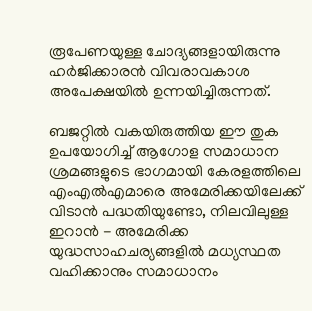രൂപേണയുള്ള ചോദ്യങ്ങളായിരുന്നു ഹർജിക്കാരൻ വിവരാവകാശ അപേക്ഷയിൽ ഉന്നയിച്ചിരുന്നത്.

ബജറ്റിൽ വകയിരുത്തിയ ഈ തുക ഉപയോഗിച്ച് ആഗോള സമാധാന ശ്രമങ്ങളുടെ ഭാഗമായി കേരളത്തിലെ എംഎൽഎമാരെ അമേരിക്കയിലേക്ക് വിടാൻ പദ്ധതിയുണ്ടോ, നിലവിലുള്ള ഇറാൻ - അമേരിക്ക യുദ്ധസാഹചര്യങ്ങളിൽ മധ്യസ്ഥത വഹിക്കാനും സമാധാനം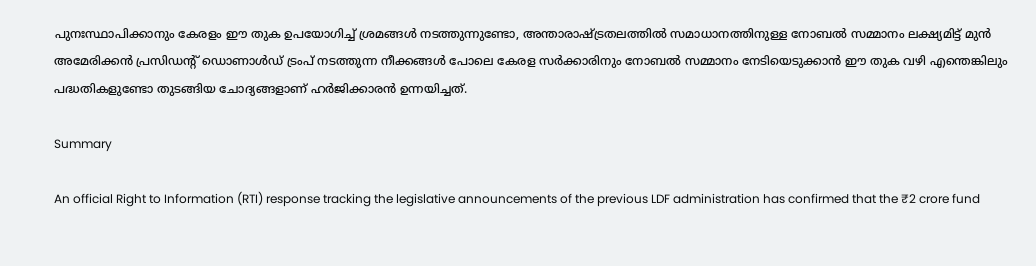പുനഃസ്ഥാപിക്കാനും കേരളം ഈ തുക ഉപയോഗിച്ച് ശ്രമങ്ങൾ നടത്തുന്നുണ്ടോ, അന്താരാഷ്ട്രതലത്തിൽ സമാധാനത്തിനുള്ള നോബൽ സമ്മാനം ലക്ഷ്യമിട്ട് മുൻ അമേരിക്കൻ പ്രസിഡന്റ് ഡൊണാൾഡ് ട്രംപ് നടത്തുന്ന നീക്കങ്ങൾ പോലെ കേരള സർക്കാരിനും നോബൽ സമ്മാനം നേടിയെടുക്കാൻ ഈ തുക വഴി എന്തെങ്കിലും പദ്ധതികളുണ്ടോ തുടങ്ങിയ ചോദ്യങ്ങളാണ് ഹർജിക്കാരൻ ഉന്നയിച്ചത്.

Summary

An official Right to Information (RTI) response tracking the legislative announcements of the previous LDF administration has confirmed that the ₹2 crore fund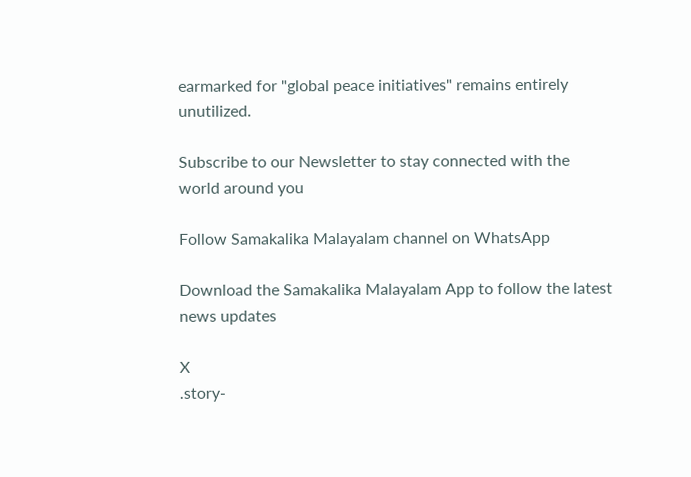earmarked for "global peace initiatives" remains entirely unutilized.

Subscribe to our Newsletter to stay connected with the world around you

Follow Samakalika Malayalam channel on WhatsApp

Download the Samakalika Malayalam App to follow the latest news updates

X
.story-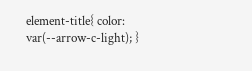element-title{ color: var(--arrow-c-light); }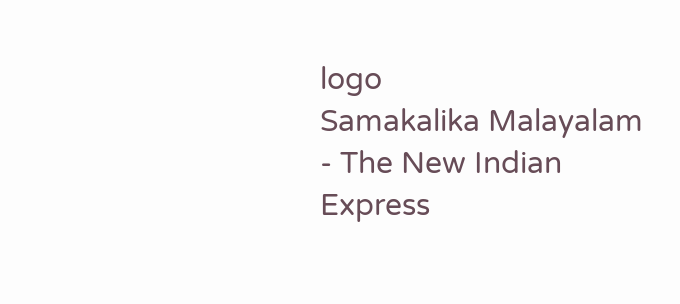logo
Samakalika Malayalam - The New Indian Express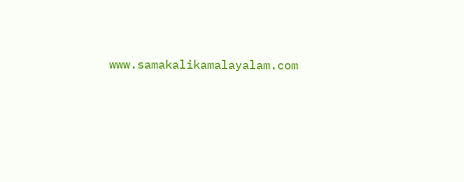www.samakalikamalayalam.com